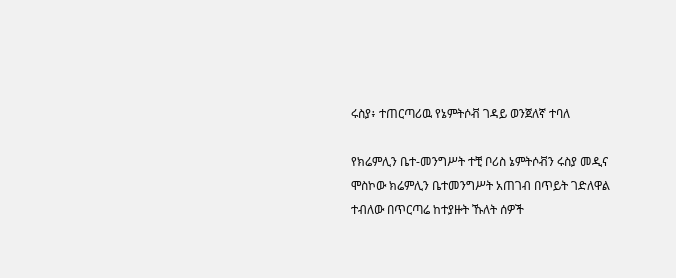ሩስያ፥ ተጠርጣሪዉ የኔምትሶቭ ገዳይ ወንጀለኛ ተባለ

የክሬምሊን ቤተ-መንግሥት ተቺ ቦሪስ ኔምትሶቭን ሩስያ መዲና ሞስኮው ክሬምሊን ቤተመንግሥት አጠገብ በጥይት ገድለዋል ተብለው በጥርጣሬ ከተያዙት ኹለት ሰዎች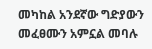መካከል አንደኛው ግድያውን መፈፀሙን አምኗል መባሉ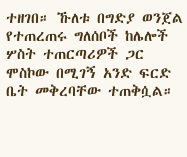ተዘገበ። ኹለቱ በግድያ ወንጀል የተጠረጠሩ ግለሰቦች ከሌሎች ሦስት ተጠርጣሪዎች ጋር ሞስኮው በሚገኝ አንድ ፍርድ ቤት መቅረባቸው ተጠቅሷል።